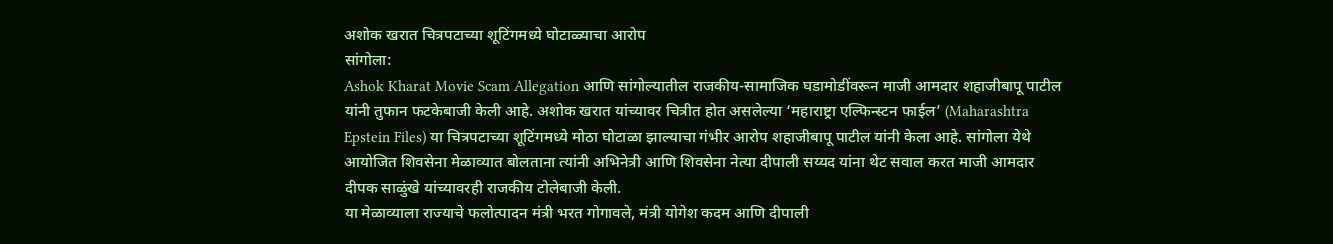अशोक खरात चित्रपटाच्या शूटिंगमध्ये घोटाळ्याचा आरोप
सांगोला:
Ashok Kharat Movie Scam Allegation आणि सांगोल्यातील राजकीय-सामाजिक घडामोडींवरून माजी आमदार शहाजीबापू पाटील यांनी तुफान फटकेबाजी केली आहे. अशोक खरात यांच्यावर चित्रीत होत असलेल्या ‘महाराष्ट्रा एल्फिन्स्टन फाईल’ (Maharashtra Epstein Files) या चित्रपटाच्या शूटिंगमध्ये मोठा घोटाळा झाल्याचा गंभीर आरोप शहाजीबापू पाटील यांनी केला आहे. सांगोला येथे आयोजित शिवसेना मेळाव्यात बोलताना त्यांनी अभिनेत्री आणि शिवसेना नेत्या दीपाली सय्यद यांना थेट सवाल करत माजी आमदार दीपक साळुंखे यांच्यावरही राजकीय टोलेबाजी केली.
या मेळाव्याला राज्याचे फलोत्पादन मंत्री भरत गोगावले, मंत्री योगेश कदम आणि दीपाली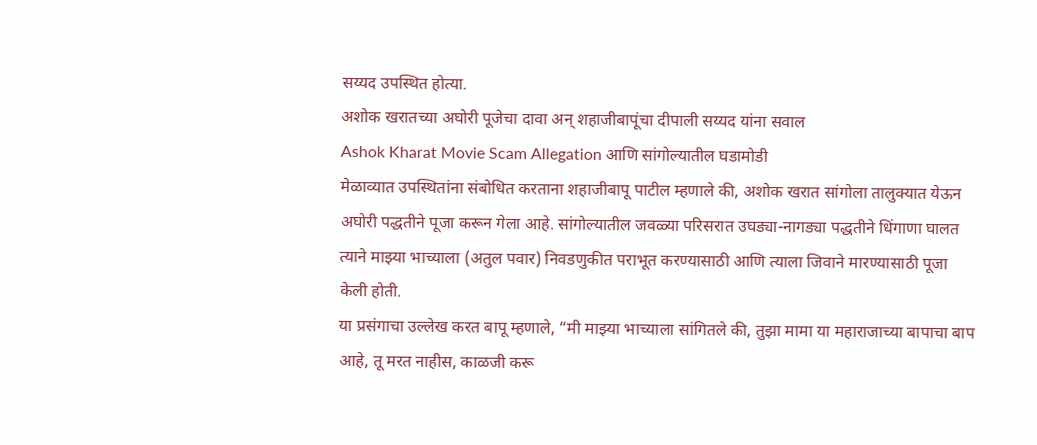सय्यद उपस्थित होत्या.
अशोक खरातच्या अघोरी पूजेचा दावा अन् शहाजीबापूंचा दीपाली सय्यद यांना सवाल
Ashok Kharat Movie Scam Allegation आणि सांगोल्यातील घडामोडी
मेळाव्यात उपस्थितांना संबोधित करताना शहाजीबापू पाटील म्हणाले की, अशोक खरात सांगोला तालुक्यात येऊन अघोरी पद्धतीने पूजा करून गेला आहे. सांगोल्यातील जवळ्या परिसरात उघड्या-नागड्या पद्धतीने धिंगाणा घालत त्याने माझ्या भाच्याला (अतुल पवार) निवडणुकीत पराभूत करण्यासाठी आणि त्याला जिवाने मारण्यासाठी पूजा केली होती.
या प्रसंगाचा उल्लेख करत बापू म्हणाले, “मी माझ्या भाच्याला सांगितले की, तुझा मामा या महाराजाच्या बापाचा बाप आहे, तू मरत नाहीस, काळजी करू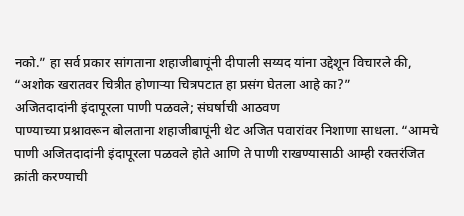नको.” हा सर्व प्रकार सांगताना शहाजीबापूंनी दीपाली सय्यद यांना उद्देशून विचारले की, “अशोक खरातवर चित्रीत होणाऱ्या चित्रपटात हा प्रसंग घेतला आहे का?”
अजितदादांनी इंदापूरला पाणी पळवले; संघर्षाची आठवण
पाण्याच्या प्रश्नावरून बोलताना शहाजीबापूंनी थेट अजित पवारांवर निशाणा साधला. “आमचे पाणी अजितदादांनी इंदापूरला पळवले होते आणि ते पाणी राखण्यासाठी आम्ही रक्तरंजित क्रांती करण्याची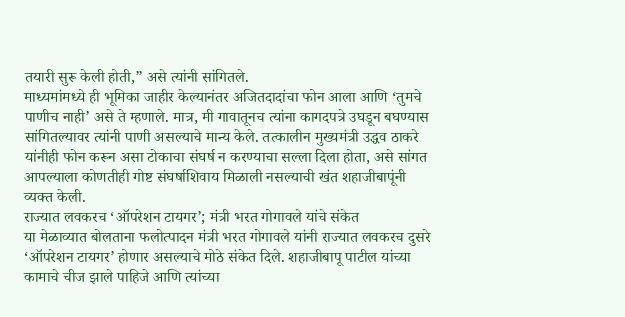तयारी सुरू केली होती,” असे त्यांनी सांगितले.
माध्यमांमध्ये ही भूमिका जाहीर केल्यानंतर अजितदादांचा फोन आला आणि ‘तुमचे पाणीच नाही’ असे ते म्हणाले. मात्र, मी गावातूनच त्यांना कागदपत्रे उघडून बघण्यास सांगितल्यावर त्यांनी पाणी असल्याचे मान्य केले. तत्कालीन मुख्यमंत्री उद्धव ठाकरे यांनीही फोन करून असा टोकाचा संघर्ष न करण्याचा सल्ला दिला होता, असे सांगत आपल्याला कोणतीही गोष्ट संघर्षाशिवाय मिळाली नसल्याची खंत शहाजीबापूंनी व्यक्त केली.
राज्यात लवकरच ‘ऑपरेशन टायगर’; मंत्री भरत गोगावले यांचे संकेत
या मेळाव्यात बोलताना फलोत्पादन मंत्री भरत गोगावले यांनी राज्यात लवकरच दुसरे ‘ऑपरेशन टायगर’ होणार असल्याचे मोठे संकेत दिले. शहाजीबापू पाटील यांच्या कामाचे चीज झाले पाहिजे आणि त्यांच्या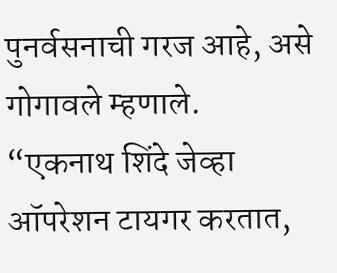पुनर्वसनाची गरज आहे, असे गोगावले म्हणाले.
“एकनाथ शिंदे जेव्हा ऑपरेशन टायगर करतात,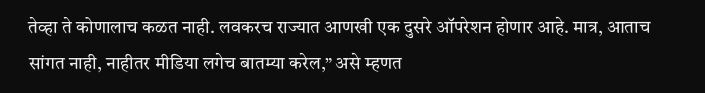तेव्हा ते कोणालाच कळत नाही. लवकरच राज्यात आणखी एक दुसरे ऑपरेशन होणार आहे. मात्र, आताच सांगत नाही, नाहीतर मीडिया लगेच बातम्या करेल,” असे म्हणत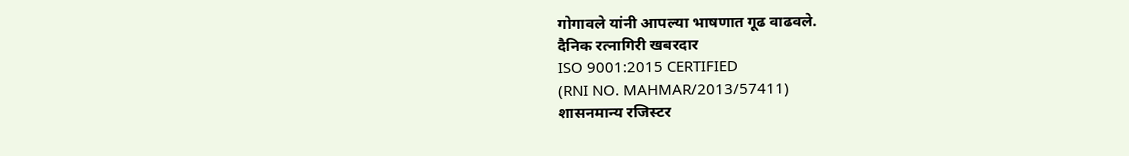गोगावले यांनी आपल्या भाषणात गूढ वाढवले.
दैनिक रत्नागिरी खबरदार
ISO 9001:2015 CERTIFIED
(RNI NO. MAHMAR/2013/57411)
शासनमान्य रजिस्टर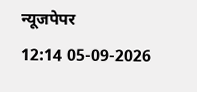न्यूजपेपर
12:14 05-09-2026